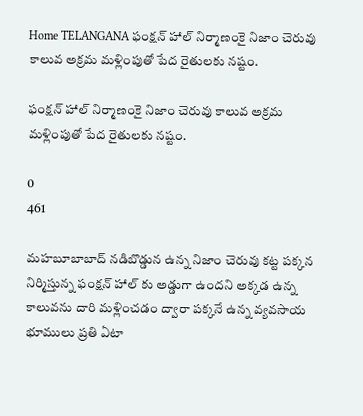Home TELANGANA ఫంక్షన్ హాల్ నిర్మాణంకై నిజాం చెరువు కాలువ అక్రమ మళ్లింపుతో పేద రైతులకు నష్టం.

ఫంక్షన్ హాల్ నిర్మాణంకై నిజాం చెరువు కాలువ అక్రమ మళ్లింపుతో పేద రైతులకు నష్టం.

0
461

మహబూబాబాద్ నడిబొడ్డున ఉన్న నిజాం చెరువు కట్ట పక్కన నిర్మిస్తున్న ఫంక్షన్ హాల్ కు అడ్డుగా ఉందని అక్కడ ఉన్న కాలువను దారి మళ్లించడం ద్వారా పక్కనే ఉన్న వ్యవసాయ భూములు ప్రతి ఏటా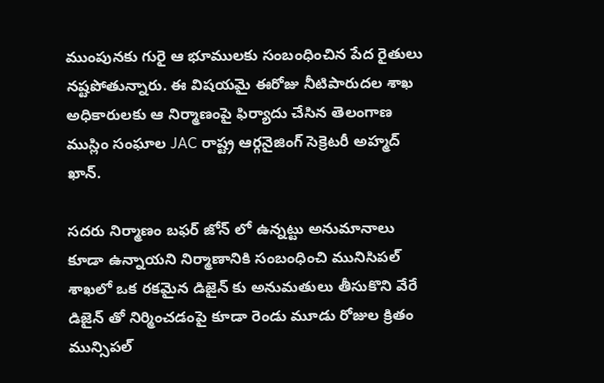ముంపునకు గురై ఆ భూములకు సంబంధించిన పేద రైతులు నష్టపోతున్నారు. ఈ విషయమై ఈరోజు నీటిపారుదల శాఖ అధికారులకు ఆ నిర్మాణంపై ఫిర్యాదు చేసిన తెలంగాణ ముస్లిం సంఘాల JAC రాష్ట్ర ఆర్గనైజింగ్ సెక్రెటరీ అహ్మద్ ఖాన్.

సదరు నిర్మాణం బఫర్ జోన్ లో ఉన్నట్టు అనుమానాలు కూడా ఉన్నాయని నిర్మాణానికి సంబంధించి మునిసిపల్ శాఖలో ఒక రకమైన డిజైన్ కు అనుమతులు తీసుకొని వేరే డిజైన్ తో నిర్మించడంపై కూడా రెండు మూడు రోజుల క్రితం మున్సిపల్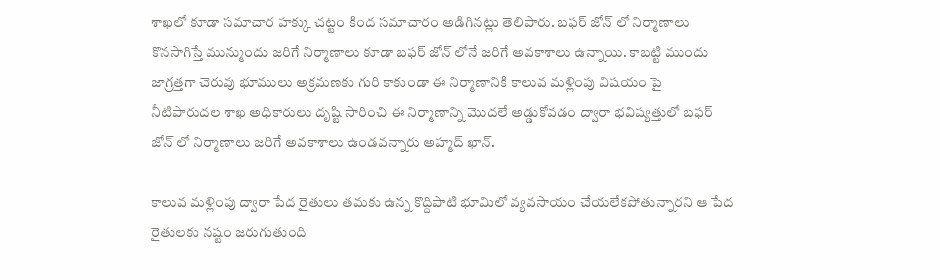శాఖలో కూడా సమాచార హక్కు చట్టం కింద సమాచారం అడిగినట్లు తెలిపారు. బఫర్ జోన్ లో నిర్మాణాలు కొనసాగిస్తే మున్ముందు జరిగే నిర్మాణాలు కూడా బఫర్ జోన్ లోనే జరిగే అవకాశాలు ఉన్నాయి. కాబట్టి ముందు జాగ్రత్తగా చెరువు భూములు అక్రమణకు గురి కాకుండా ఈ నిర్మాణానికి కాలువ మళ్లింపు విషయం పై నీటిపారుదల శాఖ అధికారులు దృష్టి సారించి ఈ నిర్మాణాన్ని మొదలే అడ్డుకోవడం ద్వారా భవిష్యత్తులో బఫర్ జోన్ లో నిర్మాణాలు జరిగే అవకాశాలు ఉండవన్నారు అహ్మద్ ఖాన్.

కాలువ మళ్లింపు ద్వారా పేద రైతులు తమకు ఉన్న కొద్దిపాటి భూమిలో వ్యవసాయం చేయలేకపోతున్నారని ఆ పేద రైతులకు నష్టం జరుగుతుంది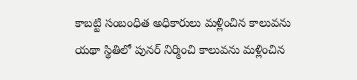కాబట్టి సంబంధిత అధికారులు మళ్లించిన కాలువను యథా స్థితిలో పునర్ నిర్మించి కాలువను మళ్లించిన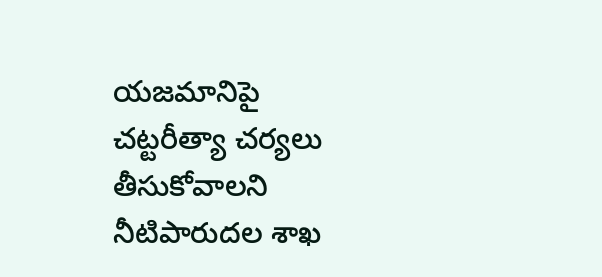యజమానిపై చట్టరీత్యా చర్యలు తీసుకోవాలని నీటిపారుదల శాఖ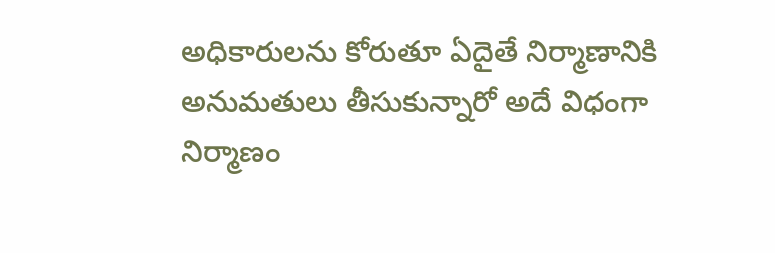అధికారులను కోరుతూ ఏదైతే నిర్మాణానికి అనుమతులు తీసుకున్నారో అదే విధంగా నిర్మాణం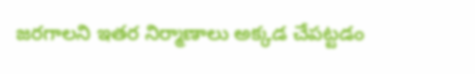జరగాలని ఇతర నిర్మాణాలు అక్కడ చేపట్టడం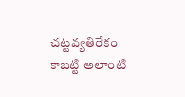చట్టవ్యతిరేకం కాబట్టి అలాంటి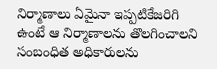నిర్మాణాలు ఏమైనా ఇప్పటికేజరిగి ఉంటే ఆ నిర్మాణాలను తొలగించాలని సంబంధిత అధికారులను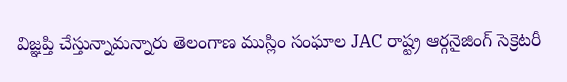విజ్ఞప్తి చేస్తున్నామన్నారు తెలంగాణ ముస్లిం సంఘాల JAC రాష్ట్ర ఆర్గనైజింగ్ సెక్రెటరీ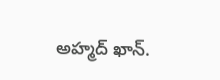అహ్మద్ ఖాన్.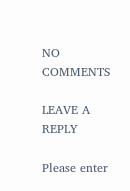NO COMMENTS

LEAVE A REPLY

Please enter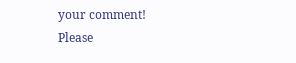your comment!
Please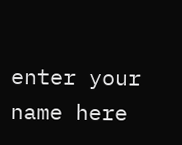enter your name here